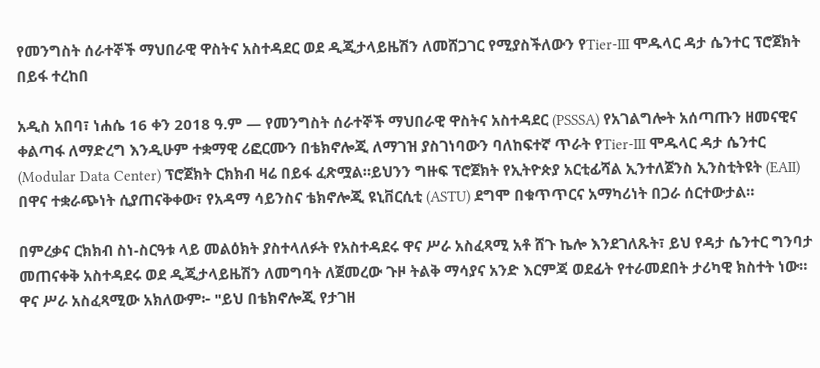የመንግስት ሰራተኞች ማህበራዊ ዋስትና አስተዳደር ወደ ዲጂታላይዜሽን ለመሸጋገር የሚያስችለውን የTier-III ሞዱላር ዳታ ሴንተር ፕሮጀክት በይፋ ተረከበ

አዲስ አበባ፣ ነሐሴ 16 ቀን 2018 ዓ.ም — የመንግስት ሰራተኞች ማህበራዊ ዋስትና አስተዳደር (PSSSA) የአገልግሎት አሰጣጡን ዘመናዊና ቀልጣፋ ለማድረግ እንዲሁም ተቋማዊ ሪፎርሙን በቴክኖሎጂ ለማገዝ ያስገነባውን ባለከፍተኛ ጥራት የTier-III ሞዱላር ዳታ ሴንተር (Modular Data Center) ፕሮጀክት ርክክብ ዛሬ በይፋ ፈጽሟል።ይህንን ግዙፍ ፕሮጀክት የኢትዮጵያ አርቲፊሻል ኢንተለጀንስ ኢንስቲትዩት (EAII) በዋና ተቋራጭነት ሲያጠናቅቀው፣ የአዳማ ሳይንስና ቴክኖሎጂ ዩኒቨርሲቲ (ASTU) ደግሞ በቁጥጥርና አማካሪነት በጋራ ሰርተውታል።

በምረቃና ርክክብ ስነ-ስርዓቱ ላይ መልዕክት ያስተላለፉት የአስተዳደሩ ዋና ሥራ አስፈጻሚ አቶ ሸጉ ኬሎ እንደገለጹት፣ ይህ የዳታ ሴንተር ግንባታ መጠናቀቅ አስተዳደሩ ወደ ዲጂታላይዜሽን ለመግባት ለጀመረው ጉዞ ትልቅ ማሳያና አንድ እርምጃ ወደፊት የተራመደበት ታሪካዊ ክስተት ነው። ዋና ሥራ አስፈጻሚው አክለውም፦ "ይህ በቴክኖሎጂ የታገዘ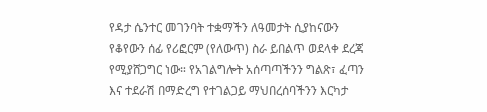የዳታ ሴንተር መገንባት ተቋማችን ለዓመታት ሲያከናውን የቆየውን ሰፊ የሪፎርም (የለውጥ) ስራ ይበልጥ ወደላቀ ደረጃ የሚያሸጋግር ነው። የአገልግሎት አሰጣጣችንን ግልጽ፣ ፈጣን እና ተደራሽ በማድረግ የተገልጋይ ማህበረሰባችንን እርካታ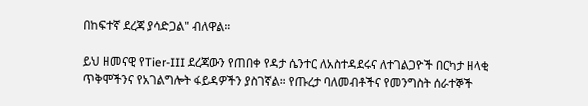በከፍተኛ ደረጃ ያሳድጋል" ብለዋል።

ይህ ዘመናዊ የTier-III ደረጃውን የጠበቀ የዳታ ሴንተር ለአስተዳደሩና ለተገልጋዮች በርካታ ዘላቂ ጥቅሞችንና የአገልግሎት ፋይዳዎችን ያስገኛል። የጡረታ ባለመብቶችና የመንግስት ሰራተኞች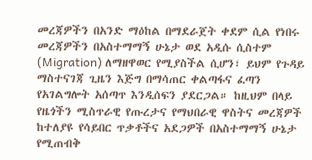መረጃዎችን በአንድ ማዕከል በማደራጀት ቀደም ሲል የነበሩ መረጃዎችን በአስተማማኝ ሁኔታ ወደ አዲሱ ሲስተም (Migration) ለማዘዋወር የሚያስችል ሲሆን፣ ይህም የጉዳይ ማስተናገጃ ጊዜን እጅግ በማሳጠር ቀልጣፋና ፈጣን የአገልግሎት አሰጣጥ እንዲሰፍን ያደርጋል። ከዚህም በላይ የዜጎችን ሚስጥራዊ የጡረታና የማህበራዊ ዋስትና መረጃዎች ከተለያዩ የሳይበር ጥቃቶችና አደጋዎች በአስተማማኝ ሁኔታ የሚጠብቅ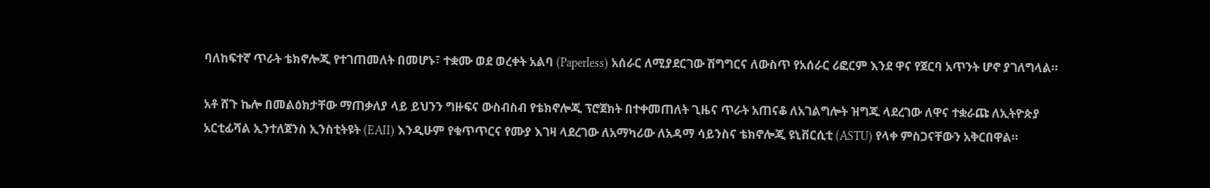ባለከፍተኛ ጥራት ቴክኖሎጂ የተገጠመለት በመሆኑ፣ ተቋሙ ወደ ወረቀት አልባ (Paperless) አሰራር ለሚያደርገው ሽግግርና ለውስጥ የአሰራር ሪፎርም እንደ ዋና የጀርባ አጥንት ሆኖ ያገለግላል።

አቶ ሸጉ ኬሎ በመልዕክታቸው ማጠቃለያ ላይ ይህንን ግዙፍና ውስብስብ የቴክኖሎጂ ፕሮጀክት በተቀመጠለት ጊዜና ጥራት አጠናቆ ለአገልግሎት ዝግጁ ላደረገው ለዋና ተቋራጩ ለኢትዮጵያ አርቲፊሻል ኢንተለጀንስ ኢንስቲትዩት (EAII) እንዲሁም የቁጥጥርና የሙያ እገዛ ላደረገው ለአማካሪው ለአዳማ ሳይንስና ቴክኖሎጂ ዩኒቨርሲቲ (ASTU) የላቀ ምስጋናቸውን አቅርበዋል።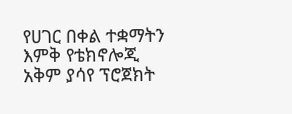የሀገር በቀል ተቋማትን እምቅ የቴክኖሎጂ አቅም ያሳየ ፕሮጀክት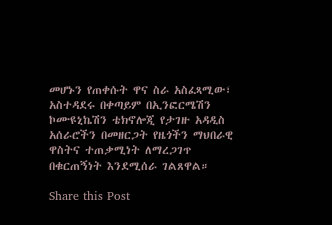መሆኑን የጠቀሱት ዋና ስራ አስፈጻሚው፣ አስተዳደሩ በቀጣይም በኢንፎርሜሽን ኮሙዩኒኬሽን ቴክኖሎጂ የታገዙ አዳዲስ አሰራሮችን በመዘርጋት የዜጎችን ማህበራዊ ዋስትና ተጠቃሚነት ለማረጋገጥ በቁርጠኝነት እንደሚሰራ ገልጸዋል።

Share this Post